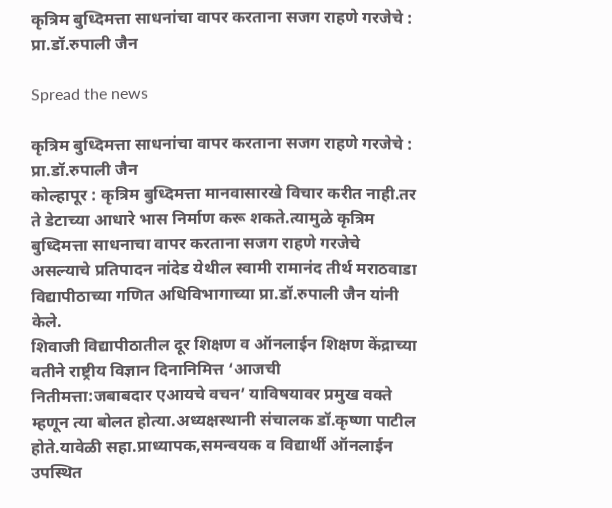कृत्रिम बुध्दिमत्ता साधनांचा वापर करताना सजग राहणे गरजेचे : प्रा.डॉ.रुपाली जैन

Spread the news

कृत्रिम बुध्दिमत्ता साधनांचा वापर करताना सजग राहणे गरजेचे : प्रा.डॉ.रुपाली जैन
कोल्हापूर : कृत्रिम बुध्दिमत्ता मानवासारखे विचार करीत नाही.तर ते डेटाच्या आधारे भास निर्माण करू शकते.त्यामुळे कृत्रिम
बुध्दिमत्ता साधनाचा वापर करताना सजग राहणे गरजेचे असल्याचे प्रतिपादन नांदेड येथील स्वामी रामानंद तीर्थ मराठवाडा
विद्यापीठाच्या गणित अधिविभागाच्या प्रा.डॉ.रुपाली जैन यांनी केले.
शिवाजी विद्यापीठातील दूर शिक्षण व ऑनलाईन शिक्षण केंद्राच्या वतीने राष्ट्रीय विज्ञान दिनानिमित्त ‘आजची
नितीमत्ता:जबाबदार एआयचे वचन’ याविषयावर प्रमुख वक्ते म्हणून त्या बोलत होत्या.अध्यक्षस्थानी संचालक डॉ.कृष्णा पाटील
होते.यावेळी सहा.प्राध्यापक,समन्वयक व विद्यार्थी ऑनलाईन उपस्थित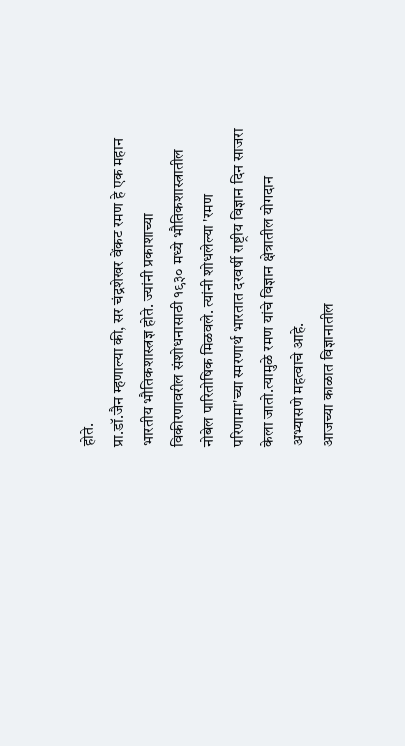होते.
प्रा.डॉ.जैन म्हणाल्या की, सर चंद्रशेखर वेंकट रमण हे एक महान भारतीय भौतिकशास्त्रज्ञ होते. ज्यांनी प्रकाशाच्या
विकीरणावरील संशोधनासाठी १९३० मध्ये भौतिकशास्त्रातील नोबेल पारितोषिक मिळवले. त्यांनी शोधलेल्या 'रमण
परिणामा'च्या स्मरणार्थ भारतात दरवर्षी राष्ट्रीय विज्ञान दिन साजरा केला जातो.त्यामुळे रमण यांचे विज्ञान क्षेत्रातील योगदान
अभ्यासणे महत्वाचे आहे.
आजच्या काळात विज्ञानातील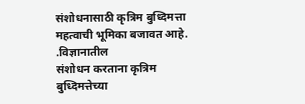संशोधनासाठी कृत्रिम बुध्दिमत्ता महत्वाची भूमिका बजावत आहे. .विज्ञानातील
संशोधन करताना कृत्रिम बुध्दिमत्तेच्या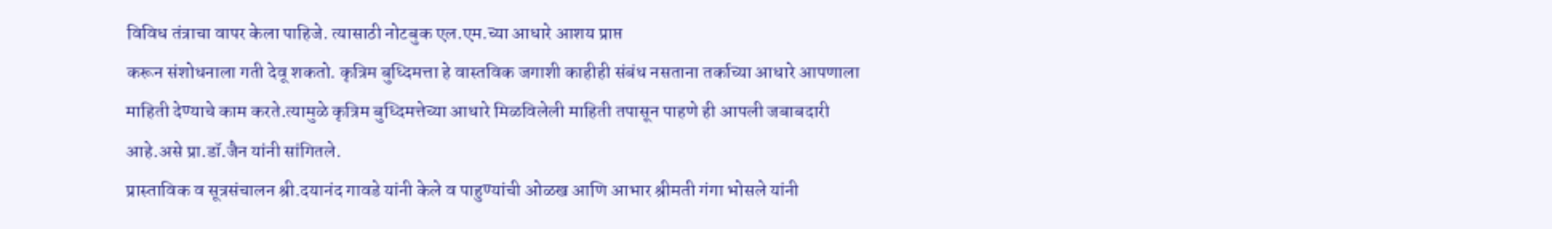विविध तंत्राचा वापर केला पाहिजे. त्यासाठी नोटबुक एल.एम.च्या आधारे आशय प्राप्त
करून संशोधनाला गती देवू शकतो. कृत्रिम बुध्दिमत्ता हे वास्तविक जगाशी काहीही संबंध नसताना तर्काच्या आधारे आपणाला
माहिती देण्याचे काम करते.त्यामुळे कृत्रिम बुध्दिमत्तेच्या आधारे मिळविलेली माहिती तपासून पाहणे ही आपली जबाबदारी
आहे.असे प्रा.डॉ.जैन यांनी सांगितले.
प्रास्ताविक व सूत्रसंचालन श्री.दयानंद गावडे यांनी केले व पाहुण्यांची ओळख आणि आभार श्रीमती गंगा भोसले यांनी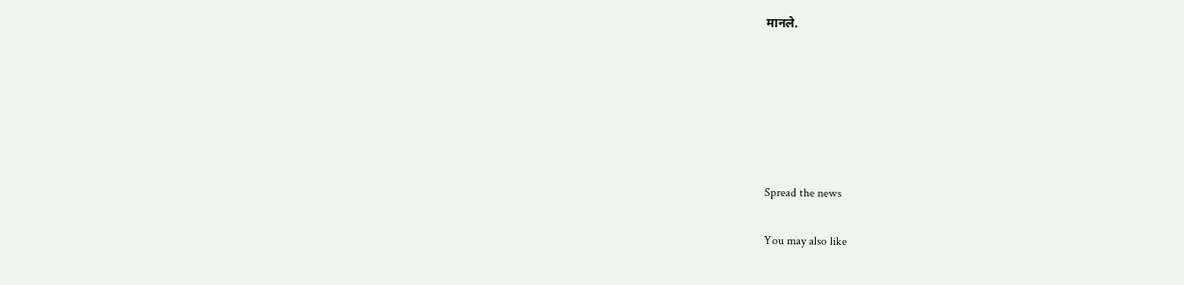मानले.






Spread the news

You may also like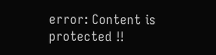error: Content is protected !!